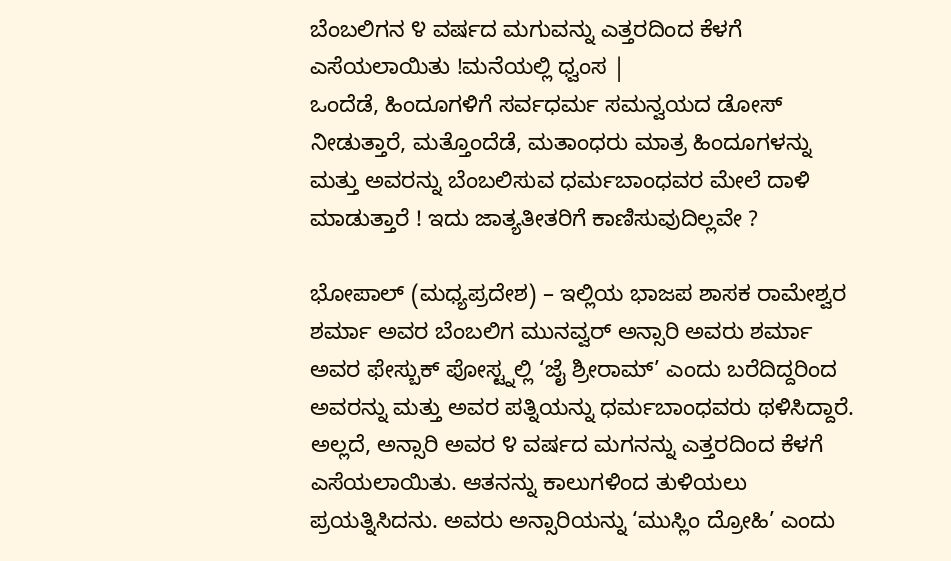ಬೆಂಬಲಿಗನ ೪ ವರ್ಷದ ಮಗುವನ್ನು ಎತ್ತರದಿಂದ ಕೆಳಗೆ ಎಸೆಯಲಾಯಿತು !ಮನೆಯಲ್ಲಿ ಧ್ವಂಸ |
ಒಂದೆಡೆ, ಹಿಂದೂಗಳಿಗೆ ಸರ್ವಧರ್ಮ ಸಮನ್ವಯದ ಡೋಸ್ ನೀಡುತ್ತಾರೆ, ಮತ್ತೊಂದೆಡೆ, ಮತಾಂಧರು ಮಾತ್ರ ಹಿಂದೂಗಳನ್ನು ಮತ್ತು ಅವರನ್ನು ಬೆಂಬಲಿಸುವ ಧರ್ಮಬಾಂಧವರ ಮೇಲೆ ದಾಳಿ ಮಾಡುತ್ತಾರೆ ! ಇದು ಜಾತ್ಯತೀತರಿಗೆ ಕಾಣಿಸುವುದಿಲ್ಲವೇ ?

ಭೋಪಾಲ್ (ಮಧ್ಯಪ್ರದೇಶ) – ಇಲ್ಲಿಯ ಭಾಜಪ ಶಾಸಕ ರಾಮೇಶ್ವರ ಶರ್ಮಾ ಅವರ ಬೆಂಬಲಿಗ ಮುನವ್ವರ್ ಅನ್ಸಾರಿ ಅವರು ಶರ್ಮಾ ಅವರ ಫೇಸ್ಬುಕ್ ಪೋಸ್ಟ್ನಲ್ಲಿ ‘ಜೈ ಶ್ರೀರಾಮ್’ ಎಂದು ಬರೆದಿದ್ದರಿಂದ ಅವರನ್ನು ಮತ್ತು ಅವರ ಪತ್ನಿಯನ್ನು ಧರ್ಮಬಾಂಧವರು ಥಳಿಸಿದ್ದಾರೆ. ಅಲ್ಲದೆ, ಅನ್ಸಾರಿ ಅವರ ೪ ವರ್ಷದ ಮಗನನ್ನು ಎತ್ತರದಿಂದ ಕೆಳಗೆ ಎಸೆಯಲಾಯಿತು. ಆತನನ್ನು ಕಾಲುಗಳಿಂದ ತುಳಿಯಲು ಪ್ರಯತ್ನಿಸಿದನು. ಅವರು ಅನ್ಸಾರಿಯನ್ನು ‘ಮುಸ್ಲಿಂ ದ್ರೋಹಿ’ ಎಂದು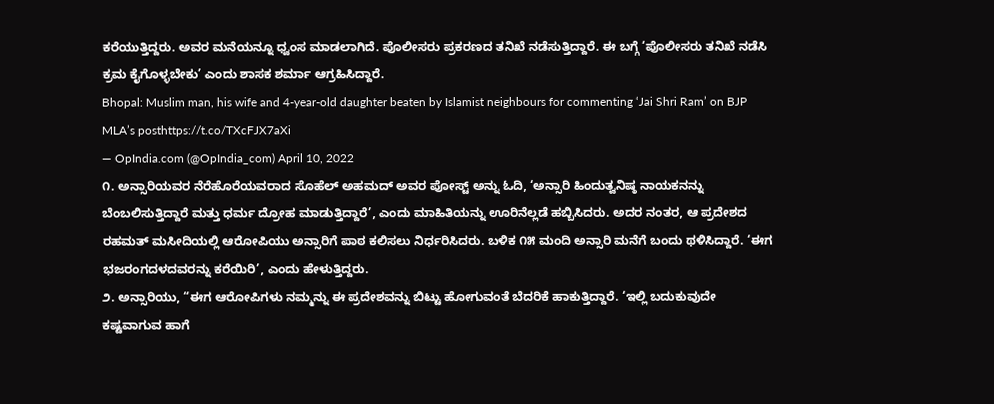ಕರೆಯುತ್ತಿದ್ದರು. ಅವರ ಮನೆಯನ್ನೂ ಧ್ವಂಸ ಮಾಡಲಾಗಿದೆ. ಪೊಲೀಸರು ಪ್ರಕರಣದ ತನಿಖೆ ನಡೆಸುತ್ತಿದ್ದಾರೆ. ಈ ಬಗ್ಗೆ ‘ಪೊಲೀಸರು ತನಿಖೆ ನಡೆಸಿ ಕ್ರಮ ಕೈಗೊಳ್ಳಬೇಕು’ ಎಂದು ಶಾಸಕ ಶರ್ಮಾ ಆಗ್ರಹಿಸಿದ್ದಾರೆ.
Bhopal: Muslim man, his wife and 4-year-old daughter beaten by Islamist neighbours for commenting ‘Jai Shri Ram’ on BJP MLA’s posthttps://t.co/TXcFJX7aXi
— OpIndia.com (@OpIndia_com) April 10, 2022
೧. ಅನ್ಸಾರಿಯವರ ನೆರೆಹೊರೆಯವರಾದ ಸೊಹೆಲ್ ಅಹಮದ್ ಅವರ ಪೋಸ್ಟ್ ಅನ್ನು ಓದಿ, ‘ಅನ್ಸಾರಿ ಹಿಂದುತ್ವನಿಷ್ಠ ನಾಯಕನನ್ನು ಬೆಂಬಲಿಸುತ್ತಿದ್ದಾರೆ ಮತ್ತು ಧರ್ಮ ದ್ರೋಹ ಮಾಡುತ್ತಿದ್ದಾರೆ’, ಎಂದು ಮಾಹಿತಿಯನ್ನು ಊರಿನೆಲ್ಲಡೆ ಹಬ್ಬಿಸಿದರು. ಅದರ ನಂತರ, ಆ ಪ್ರದೇಶದ ರಹಮತ್ ಮಸೀದಿಯಲ್ಲಿ ಆರೋಪಿಯು ಅನ್ಸಾರಿಗೆ ಪಾಠ ಕಲಿಸಲು ನಿರ್ಧರಿಸಿದರು. ಬಳಿಕ ೧೫ ಮಂದಿ ಅನ್ಸಾರಿ ಮನೆಗೆ ಬಂದು ಥಳಿಸಿದ್ದಾರೆ. ‘ಈಗ ಭಜರಂಗದಳದವರನ್ನು ಕರೆಯಿರಿ’, ಎಂದು ಹೇಳುತ್ತಿದ್ದರು.
೨. ಅನ್ಸಾರಿಯು, “ಈಗ ಆರೋಪಿಗಳು ನಮ್ಮನ್ನು ಈ ಪ್ರದೇಶವನ್ನು ಬಿಟ್ಟು ಹೋಗುವಂತೆ ಬೆದರಿಕೆ ಹಾಕುತ್ತಿದ್ದಾರೆ. ‘ಇಲ್ಲಿ ಬದುಕುವುದೇ ಕಷ್ಟವಾಗುವ ಹಾಗೆ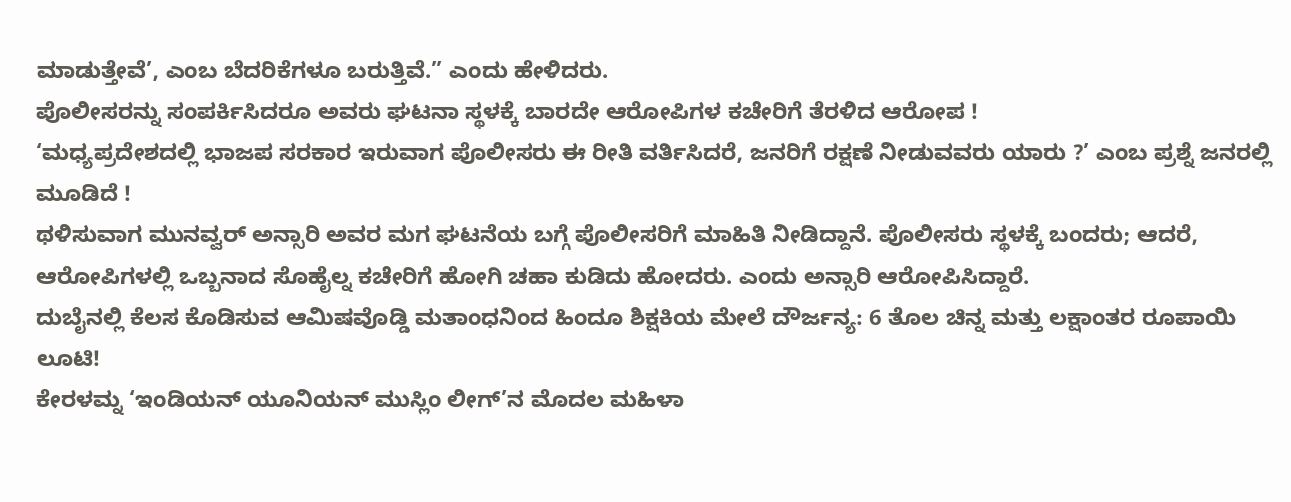ಮಾಡುತ್ತೇವೆ’, ಎಂಬ ಬೆದರಿಕೆಗಳೂ ಬರುತ್ತಿವೆ.” ಎಂದು ಹೇಳಿದರು.
ಪೊಲೀಸರನ್ನು ಸಂಪರ್ಕಿಸಿದರೂ ಅವರು ಘಟನಾ ಸ್ಥಳಕ್ಕೆ ಬಾರದೇ ಆರೋಪಿಗಳ ಕಚೇರಿಗೆ ತೆರಳಿದ ಆರೋಪ !
‘ಮಧ್ಯಪ್ರದೇಶದಲ್ಲಿ ಭಾಜಪ ಸರಕಾರ ಇರುವಾಗ ಪೊಲೀಸರು ಈ ರೀತಿ ವರ್ತಿಸಿದರೆ, ಜನರಿಗೆ ರಕ್ಷಣೆ ನೀಡುವವರು ಯಾರು ?’ ಎಂಬ ಪ್ರಶ್ನೆ ಜನರಲ್ಲಿ ಮೂಡಿದೆ !
ಥಳಿಸುವಾಗ ಮುನವ್ವರ್ ಅನ್ಸಾರಿ ಅವರ ಮಗ ಘಟನೆಯ ಬಗ್ಗೆ ಪೊಲೀಸರಿಗೆ ಮಾಹಿತಿ ನೀಡಿದ್ದಾನೆ. ಪೊಲೀಸರು ಸ್ಥಳಕ್ಕೆ ಬಂದರು; ಆದರೆ, ಆರೋಪಿಗಳಲ್ಲಿ ಒಬ್ಬನಾದ ಸೊಹೈಲ್ನ ಕಚೇರಿಗೆ ಹೋಗಿ ಚಹಾ ಕುಡಿದು ಹೋದರು. ಎಂದು ಅನ್ಸಾರಿ ಆರೋಪಿಸಿದ್ದಾರೆ.
ದುಬೈನಲ್ಲಿ ಕೆಲಸ ಕೊಡಿಸುವ ಆಮಿಷವೊಡ್ಡಿ ಮತಾಂಧನಿಂದ ಹಿಂದೂ ಶಿಕ್ಷಕಿಯ ಮೇಲೆ ದೌರ್ಜನ್ಯ: 6 ತೊಲ ಚಿನ್ನ ಮತ್ತು ಲಕ್ಷಾಂತರ ರೂಪಾಯಿ ಲೂಟಿ!
ಕೇರಳಮ್ನ ‘ಇಂಡಿಯನ್ ಯೂನಿಯನ್ ಮುಸ್ಲಿಂ ಲೀಗ್’ನ ಮೊದಲ ಮಹಿಳಾ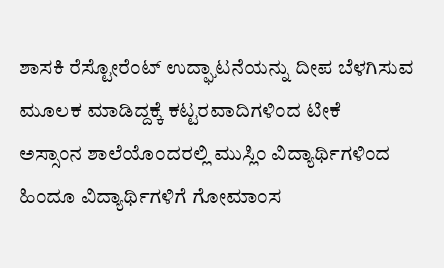ಶಾಸಕಿ ರೆಸ್ಟೋರೆಂಟ್ ಉದ್ಘಾಟನೆಯನ್ನು ದೀಪ ಬೆಳಗಿಸುವ ಮೂಲಕ ಮಾಡಿದ್ದಕ್ಕೆ ಕಟ್ಟರವಾದಿಗಳಿಂದ ಟೀಕೆ
ಅಸ್ಸಾಂನ ಶಾಲೆಯೊಂದರಲ್ಲಿ ಮುಸ್ಲಿಂ ವಿದ್ಯಾರ್ಥಿಗಳಿಂದ ಹಿಂದೂ ವಿದ್ಯಾರ್ಥಿಗಳಿಗೆ ಗೋಮಾಂಸ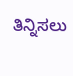ತಿನ್ನಿಸಲು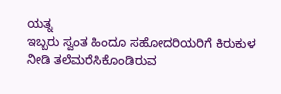ಯತ್ನ
ಇಬ್ಬರು ಸ್ವಂತ ಹಿಂದೂ ಸಹೋದರಿಯರಿಗೆ ಕಿರುಕುಳ ನೀಡಿ ತಲೆಮರೆಸಿಕೊಂಡಿರುವ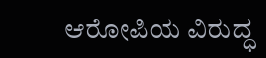ಆರೋಪಿಯ ವಿರುದ್ಧ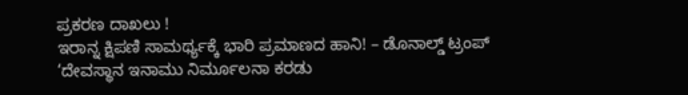ಪ್ರಕರಣ ದಾಖಲು !
ಇರಾನ್ನ ಕ್ಷಿಪಣಿ ಸಾಮರ್ಥ್ಯಕ್ಕೆ ಭಾರಿ ಪ್ರಮಾಣದ ಹಾನಿ! – ಡೊನಾಲ್ಡ್ ಟ್ರಂಪ್
‘ದೇವಸ್ಥಾನ ಇನಾಮು ನಿರ್ಮೂಲನಾ ಕರಡು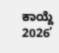ಕಾಯ್ದೆ 2026’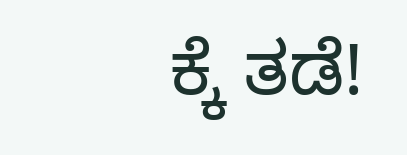ಕ್ಕೆ ತಡೆ!